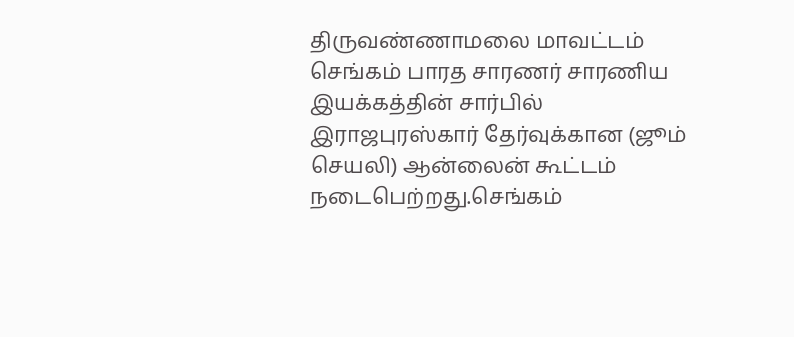திருவண்ணாமலை மாவட்டம் செங்கம் பாரத சாரணர் சாரணிய இயக்கத்தின் சார்பில் இராஜபுரஸ்கார் தேர்வுக்கான (ஜூம் செயலி) ஆன்லைன் கூட்டம்
நடைபெற்றது.செங்கம்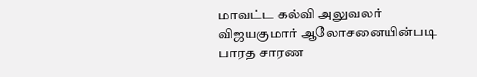மாவட்ட கல்வி அலுவலர் விஜயகுமார் ஆலோசனையின்படி பாரத சாரண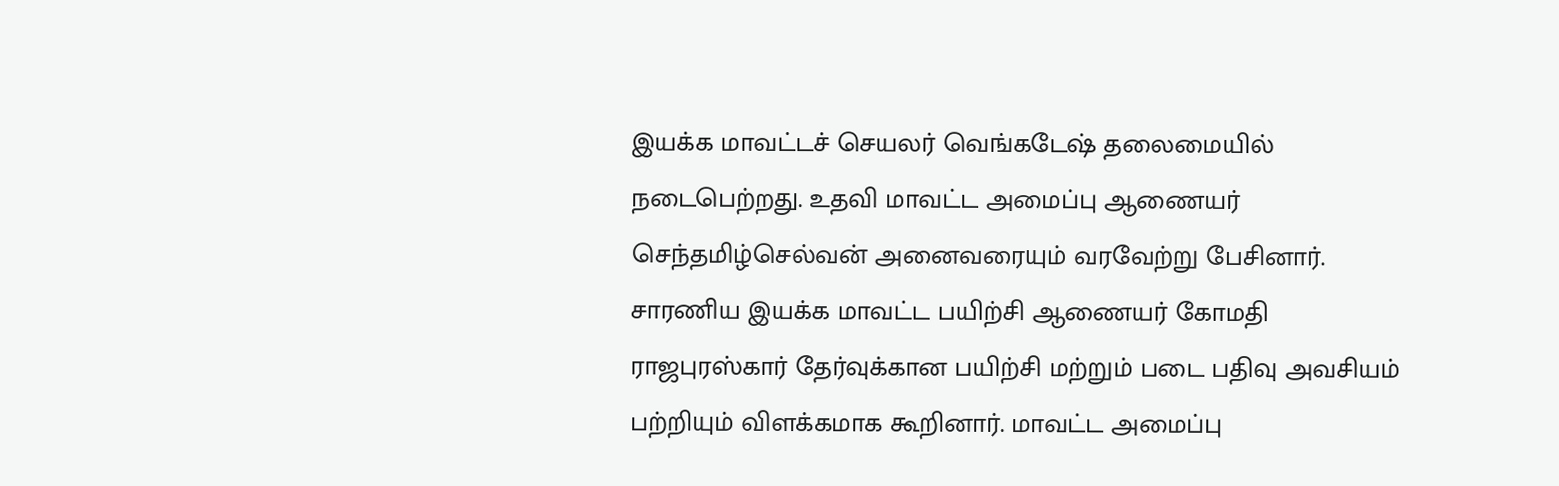இயக்க மாவட்டச் செயலர் வெங்கடேஷ் தலைமையில் நடைபெற்றது. உதவி மாவட்ட அமைப்பு ஆணையர் செந்தமிழ்செல்வன் அனைவரையும் வரவேற்று பேசினார். சாரணிய இயக்க மாவட்ட பயிற்சி ஆணையர் கோமதி ராஜபுரஸ்கார் தேர்வுக்கான பயிற்சி மற்றும் படை பதிவு அவசியம் பற்றியும் விளக்கமாக கூறினார். மாவட்ட அமைப்பு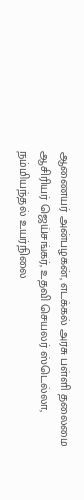ஆணையர் அன்பழகன், எடக்கல் அரசு பள்ளி தலைமை ஆசிரியர் ஜெய்சங்கர், உதவி செயலர் ஸ்டெல்லா, நம்மியந்தல் உயர்நிலை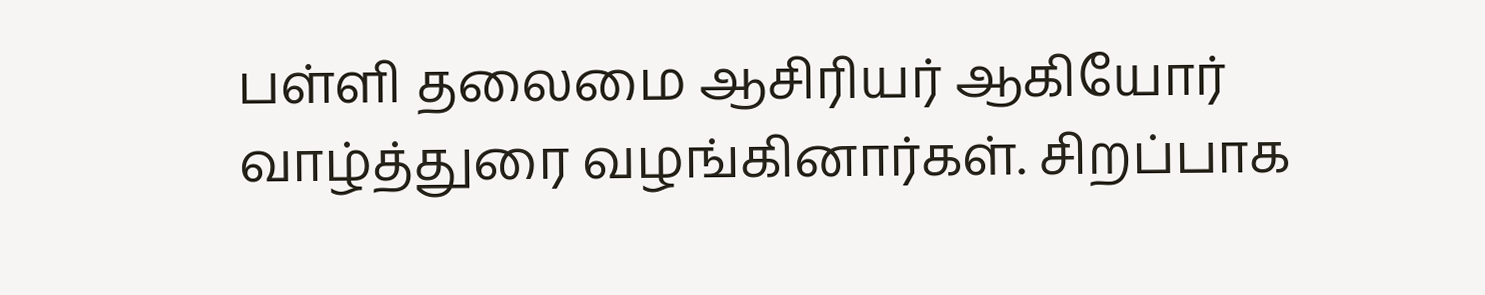பள்ளி தலைமை ஆசிரியர் ஆகியோர் வாழ்த்துரை வழங்கினார்கள். சிறப்பாக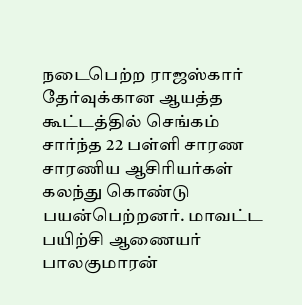நடைபெற்ற ராஜஸ்கார் தேர்வுக்கான ஆயத்த கூட்டத்தில் செங்கம் சார்ந்த 22 பள்ளி சாரண சாரணிய ஆசிரியர்கள் கலந்து கொண்டு பயன்பெற்றனர். மாவட்ட பயிற்சி ஆணையர் பாலகுமாரன்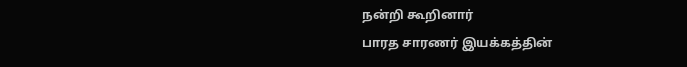நன்றி கூறினார்
பாரத சாரணர் இயக்கத்தின்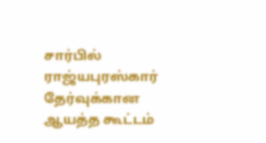சார்பில் ராஜ்யபுரஸ்கார் தேர்வுக்கான ஆயத்த கூட்டம்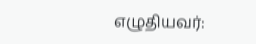எழுதியவர்: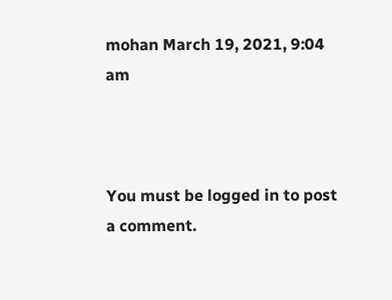mohan March 19, 2021, 9:04 am



You must be logged in to post a comment.